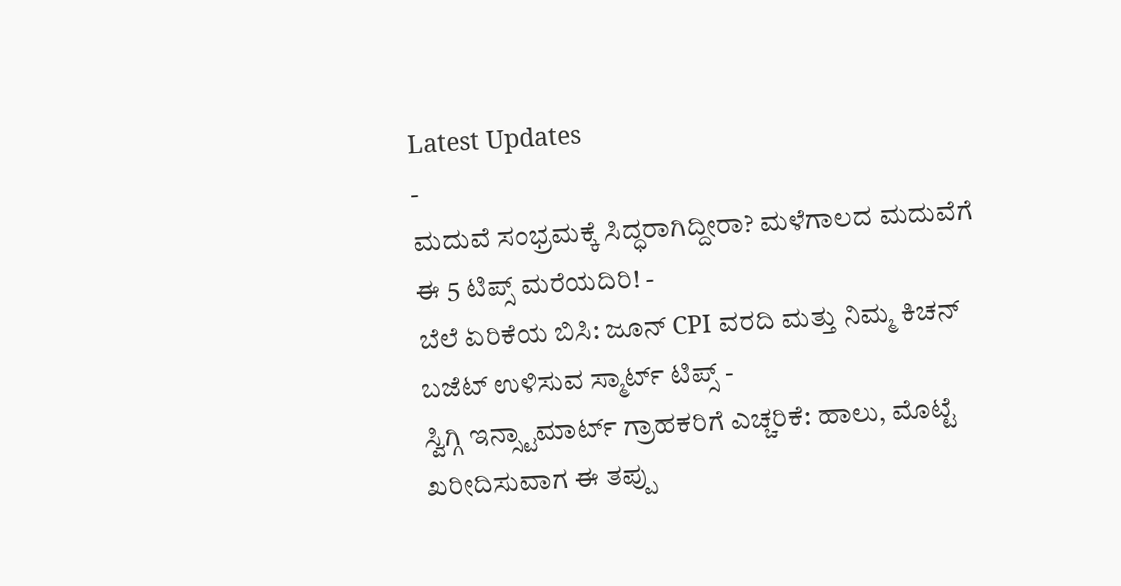Latest Updates
-
ಮದುವೆ ಸಂಭ್ರಮಕ್ಕೆ ಸಿದ್ಧರಾಗಿದ್ದೀರಾ? ಮಳೆಗಾಲದ ಮದುವೆಗೆ ಈ 5 ಟಿಪ್ಸ್ ಮರೆಯದಿರಿ! -
ಬೆಲೆ ಏರಿಕೆಯ ಬಿಸಿ: ಜೂನ್ CPI ವರದಿ ಮತ್ತು ನಿಮ್ಮ ಕಿಚನ್ ಬಜೆಟ್ ಉಳಿಸುವ ಸ್ಮಾರ್ಟ್ ಟಿಪ್ಸ್ -
ಸ್ವಿಗ್ಗಿ ಇನ್ಸ್ಟಾಮಾರ್ಟ್ ಗ್ರಾಹಕರಿಗೆ ಎಚ್ಚರಿಕೆ: ಹಾಲು, ಮೊಟ್ಟೆ ಖರೀದಿಸುವಾಗ ಈ ತಪ್ಪು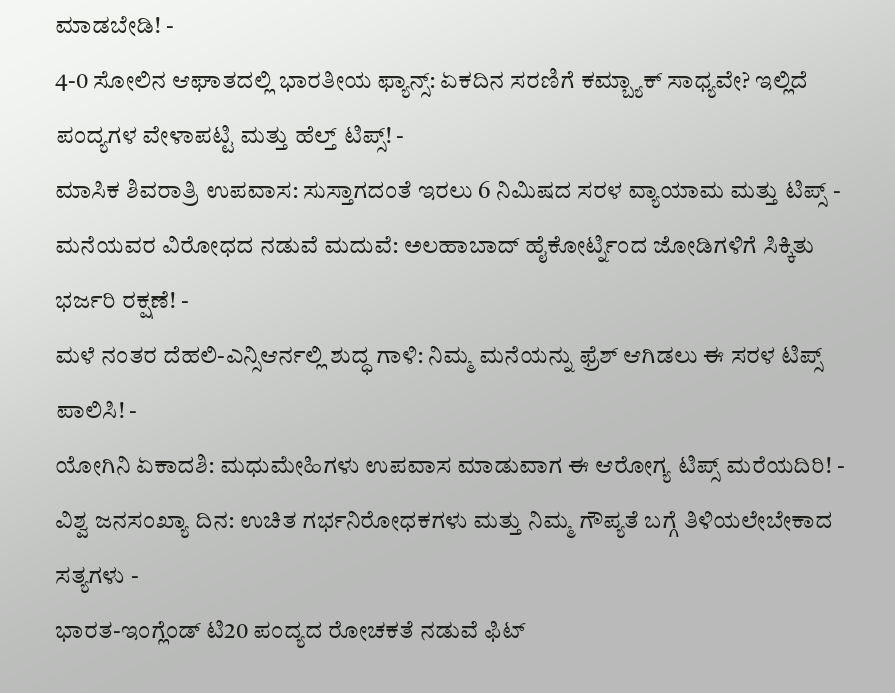ಮಾಡಬೇಡಿ! -
4-0 ಸೋಲಿನ ಆಘಾತದಲ್ಲಿ ಭಾರತೀಯ ಫ್ಯಾನ್ಸ್: ಏಕದಿನ ಸರಣಿಗೆ ಕಮ್ಬ್ಯಾಕ್ ಸಾಧ್ಯವೇ? ಇಲ್ಲಿದೆ ಪಂದ್ಯಗಳ ವೇಳಾಪಟ್ಟಿ ಮತ್ತು ಹೆಲ್ತ್ ಟಿಪ್ಸ್! -
ಮಾಸಿಕ ಶಿವರಾತ್ರಿ ಉಪವಾಸ: ಸುಸ್ತಾಗದಂತೆ ಇರಲು 6 ನಿಮಿಷದ ಸರಳ ವ್ಯಾಯಾಮ ಮತ್ತು ಟಿಪ್ಸ್ -
ಮನೆಯವರ ವಿರೋಧದ ನಡುವೆ ಮದುವೆ: ಅಲಹಾಬಾದ್ ಹೈಕೋರ್ಟ್ನಿಂದ ಜೋಡಿಗಳಿಗೆ ಸಿಕ್ಕಿತು ಭರ್ಜರಿ ರಕ್ಷಣೆ! -
ಮಳೆ ನಂತರ ದೆಹಲಿ-ಎನ್ಸಿಆರ್ನಲ್ಲಿ ಶುದ್ಧ ಗಾಳಿ: ನಿಮ್ಮ ಮನೆಯನ್ನು ಫ್ರೆಶ್ ಆಗಿಡಲು ಈ ಸರಳ ಟಿಪ್ಸ್ ಪಾಲಿಸಿ! -
ಯೋಗಿನಿ ಏಕಾದಶಿ: ಮಧುಮೇಹಿಗಳು ಉಪವಾಸ ಮಾಡುವಾಗ ಈ ಆರೋಗ್ಯ ಟಿಪ್ಸ್ ಮರೆಯದಿರಿ! -
ವಿಶ್ವ ಜನಸಂಖ್ಯಾ ದಿನ: ಉಚಿತ ಗರ್ಭನಿರೋಧಕಗಳು ಮತ್ತು ನಿಮ್ಮ ಗೌಪ್ಯತೆ ಬಗ್ಗೆ ತಿಳಿಯಲೇಬೇಕಾದ ಸತ್ಯಗಳು -
ಭಾರತ-ಇಂಗ್ಲೆಂಡ್ ಟಿ20 ಪಂದ್ಯದ ರೋಚಕತೆ ನಡುವೆ ಫಿಟ್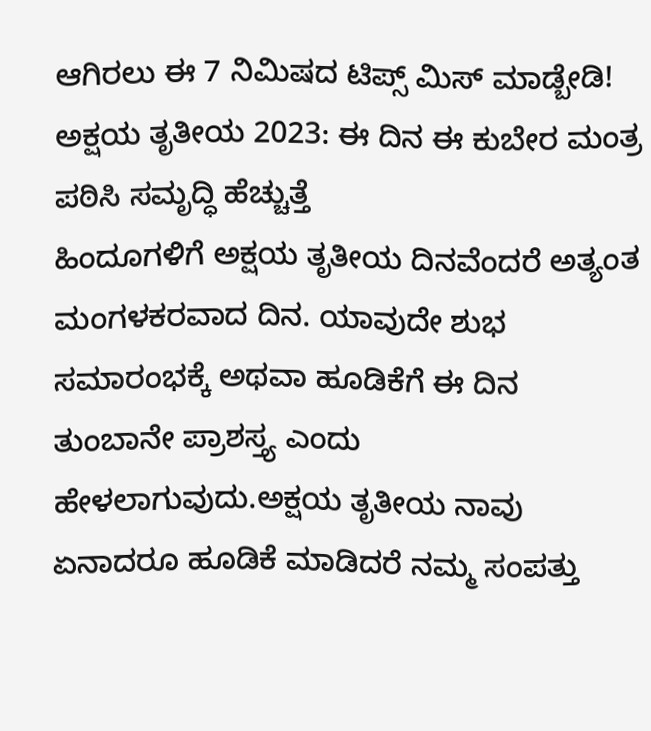ಆಗಿರಲು ಈ 7 ನಿಮಿಷದ ಟಿಪ್ಸ್ ಮಿಸ್ ಮಾಡ್ಬೇಡಿ!
ಅಕ್ಷಯ ತೃತೀಯ 2023: ಈ ದಿನ ಈ ಕುಬೇರ ಮಂತ್ರ ಪಠಿಸಿ ಸಮೃದ್ಧಿ ಹೆಚ್ಚುತ್ತೆ
ಹಿಂದೂಗಳಿಗೆ ಅಕ್ಷಯ ತೃತೀಯ ದಿನವೆಂದರೆ ಅತ್ಯಂತ ಮಂಗಳಕರವಾದ ದಿನ. ಯಾವುದೇ ಶುಭ ಸಮಾರಂಭಕ್ಕೆ ಅಥವಾ ಹೂಡಿಕೆಗೆ ಈ ದಿನ ತುಂಬಾನೇ ಪ್ರಾಶಸ್ತ್ಯ ಎಂದು ಹೇಳಲಾಗುವುದು.ಅಕ್ಷಯ ತೃತೀಯ ನಾವು ಏನಾದರೂ ಹೂಡಿಕೆ ಮಾಡಿದರೆ ನಮ್ಮ ಸಂಪತ್ತು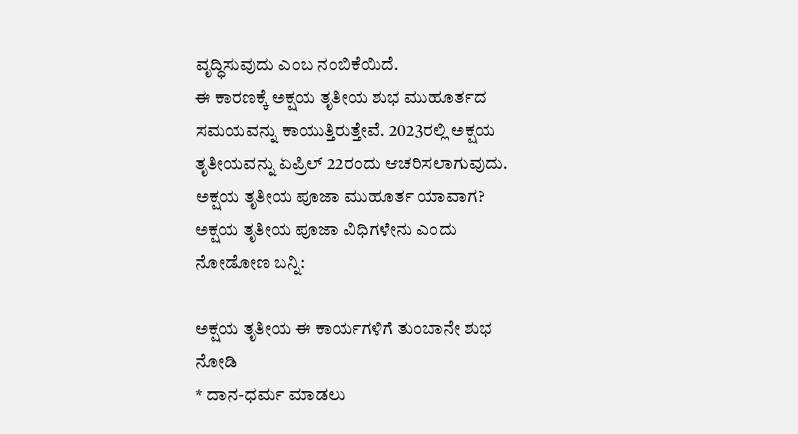ವೃದ್ಧಿಸುವುದು ಎಂಬ ನಂಬಿಕೆಯಿದೆ.
ಈ ಕಾರಣಕ್ಕೆ ಅಕ್ಷಯ ತೃತೀಯ ಶುಭ ಮುಹೂರ್ತದ ಸಮಯವನ್ನು ಕಾಯುತ್ತಿರುತ್ತೇವೆ. 2023ರಲ್ಲಿ ಅಕ್ಷಯ ತೃತೀಯವನ್ನು ಏಪ್ರಿಲ್ 22ರಂದು ಆಚರಿಸಲಾಗುವುದು. ಅಕ್ಷಯ ತೃತೀಯ ಪೂಜಾ ಮುಹೂರ್ತ ಯಾವಾಗ? ಅಕ್ಷಯ ತೃತೀಯ ಪೂಜಾ ವಿಧಿಗಳೇನು ಎಂದು ನೋಡೋಣ ಬನ್ನಿ:

ಅಕ್ಷಯ ತೃತೀಯ ಈ ಕಾರ್ಯಗಳಿಗೆ ತುಂಬಾನೇ ಶುಭ ನೋಡಿ
* ದಾನ-ಧರ್ಮ ಮಾಡಲು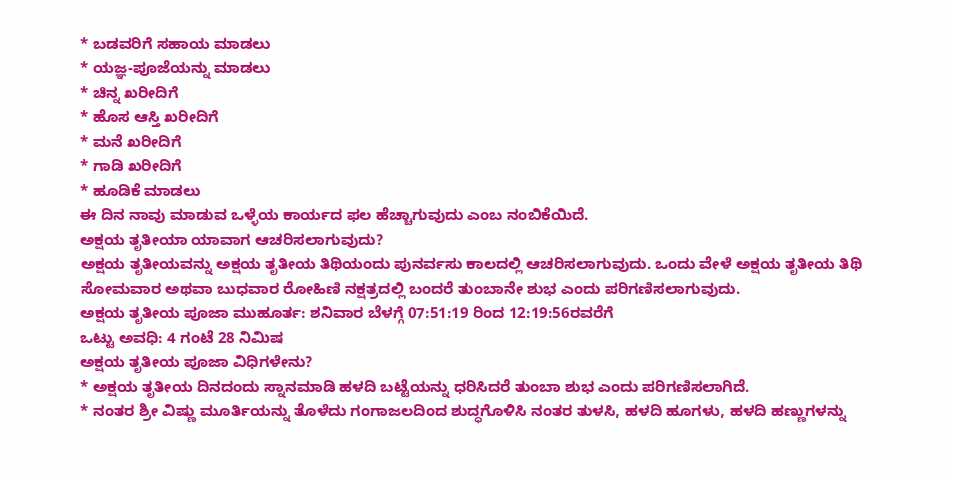* ಬಡವರಿಗೆ ಸಹಾಯ ಮಾಡಲು
* ಯಜ್ಞ-ಪೂಜೆಯನ್ನು ಮಾಡಲು
* ಚಿನ್ನ ಖರೀದಿಗೆ
* ಹೊಸ ಆಸ್ತಿ ಖರೀದಿಗೆ
* ಮನೆ ಖರೀದಿಗೆ
* ಗಾಡಿ ಖರೀದಿಗೆ
* ಹೂಡಿಕೆ ಮಾಡಲು
ಈ ದಿನ ನಾವು ಮಾಡುವ ಒಳ್ಳೆಯ ಕಾರ್ಯದ ಫಲ ಹೆಚ್ಚಾಗುವುದು ಎಂಬ ನಂಬಿಕೆಯಿದೆ.
ಅಕ್ಷಯ ತೃತೀಯಾ ಯಾವಾಗ ಆಚರಿಸಲಾಗುವುದು?
ಅಕ್ಷಯ ತೃತೀಯವನ್ನು ಅಕ್ಷಯ ತೃತೀಯ ತಿಥಿಯಂದು ಪುನರ್ವಸು ಕಾಲದಲ್ಲಿ ಆಚರಿಸಲಾಗುವುದು. ಒಂದು ವೇಳೆ ಅಕ್ಷಯ ತೃತೀಯ ತಿಥಿ ಸೋಮವಾರ ಅಥವಾ ಬುಧವಾರ ರೋಹಿಣಿ ನಕ್ಷತ್ರದಲ್ಲಿ ಬಂದರೆ ತುಂಬಾನೇ ಶುಭ ಎಂದು ಪರಿಗಣಿಸಲಾಗುವುದು.
ಅಕ್ಷಯ ತೃತೀಯ ಪೂಜಾ ಮುಹೂರ್ತ: ಶನಿವಾರ ಬೆಳಗ್ಗೆ 07:51:19 ರಿಂದ 12:19:56ರವರೆಗೆ
ಒಟ್ಟು ಅವಧಿ: 4 ಗಂಟೆ 28 ನಿಮಿಷ
ಅಕ್ಷಯ ತೃತೀಯ ಪೂಜಾ ವಿಧಿಗಳೇನು?
* ಅಕ್ಷಯ ತೃತೀಯ ದಿನದಂದು ಸ್ನಾನಮಾಡಿ ಹಳದಿ ಬಟ್ಟೆಯನ್ನು ಧರಿಸಿದರೆ ತುಂಬಾ ಶುಭ ಎಂದು ಪರಿಗಣಿಸಲಾಗಿದೆ.
* ನಂತರ ಶ್ರೀ ವಿಷ್ಣು ಮೂರ್ತಿಯನ್ನು ತೊಳೆದು ಗಂಗಾಜಲದಿಂದ ಶುದ್ಧಗೊಳಿಸಿ ನಂತರ ತುಳಸಿ, ಹಳದಿ ಹೂಗಳು, ಹಳದಿ ಹಣ್ಣುಗಳನ್ನು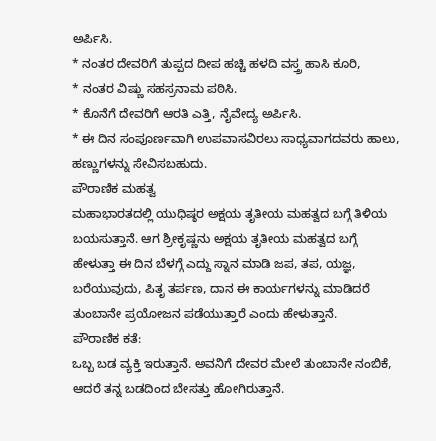ಅರ್ಪಿಸಿ.
* ನಂತರ ದೇವರಿಗೆ ತುಪ್ಪದ ದೀಪ ಹಚ್ಚಿ ಹಳದಿ ವಸ್ತ್ರ ಹಾಸಿ ಕೂರಿ,
* ನಂತರ ವಿಷ್ಣು ಸಹಸ್ರನಾಮ ಪಠಿಸಿ.
* ಕೊನೆಗೆ ದೇವರಿಗೆ ಆರತಿ ಎತ್ತಿ, ನೈವೇದ್ಯ ಅರ್ಪಿಸಿ.
* ಈ ದಿನ ಸಂಪೂರ್ಣವಾಗಿ ಉಪವಾಸವಿರಲು ಸಾಧ್ಯವಾಗದವರು ಹಾಲು, ಹಣ್ಣುಗಳನ್ನು ಸೇವಿಸಬಹುದು.
ಪೌರಾಣಿಕ ಮಹತ್ವ
ಮಹಾಭಾರತದಲ್ಲಿ ಯುಧಿಷ್ಠರ ಅಕ್ಷಯ ತೃತೀಯ ಮಹತ್ವದ ಬಗ್ಗೆ ತಿಳಿಯ ಬಯಸುತ್ತಾನೆ. ಆಗ ಶ್ರೀಕೃಷ್ಣನು ಅಕ್ಷಯ ತೃತೀಯ ಮಹತ್ವದ ಬಗ್ಗೆ ಹೇಳುತ್ತಾ ಈ ದಿನ ಬೆಳಗ್ಗೆ ಎದ್ದು ಸ್ನಾನ ಮಾಡಿ ಜಪ, ತಪ, ಯಜ್ಞ, ಬರೆಯುವುದು, ಪಿತೃ ತರ್ಪಣ, ದಾನ ಈ ಕಾರ್ಯಗಳನ್ನು ಮಾಡಿದರೆ ತುಂಬಾನೇ ಪ್ರಯೋಜನ ಪಡೆಯುತ್ತಾರೆ ಎಂದು ಹೇಳುತ್ತಾನೆ.
ಪೌರಾಣಿಕ ಕತೆ:
ಒಬ್ಬ ಬಡ ವ್ಯಕ್ತಿ ಇರುತ್ತಾನೆ. ಅವನಿಗೆ ದೇವರ ಮೇಲೆ ತುಂಬಾನೇ ನಂಬಿಕೆ, ಆದರೆ ತನ್ನ ಬಡದಿಂದ ಬೇಸತ್ತು ಹೋಗಿರುತ್ತಾನೆ.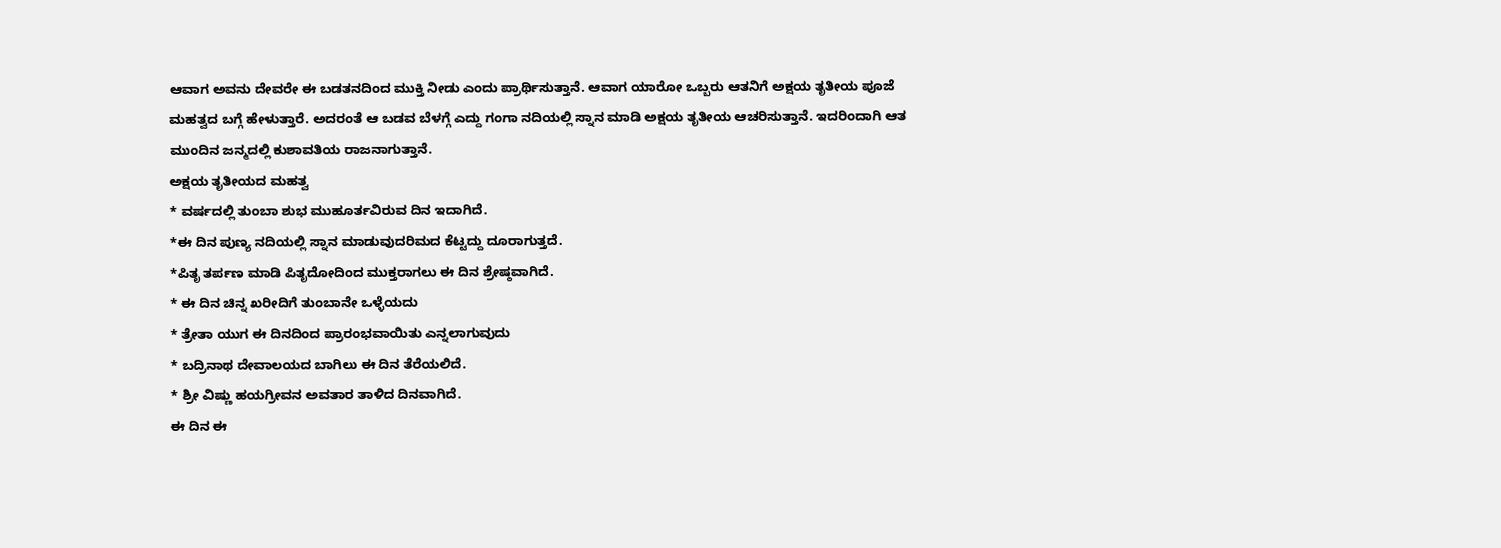ಆವಾಗ ಅವನು ದೇವರೇ ಈ ಬಡತನದಿಂದ ಮುಕ್ತಿ ನೀಡು ಎಂದು ಪ್ರಾರ್ಥಿಸುತ್ತಾನೆ. ಆವಾಗ ಯಾರೋ ಒಬ್ಬರು ಆತನಿಗೆ ಅಕ್ಷಯ ತೃತೀಯ ಪೂಜೆ ಮಹತ್ವದ ಬಗ್ಗೆ ಹೇಳುತ್ತಾರೆ. ಅದರಂತೆ ಆ ಬಡವ ಬೆಳಗ್ಗೆ ಎದ್ದು ಗಂಗಾ ನದಿಯಲ್ಲಿ ಸ್ನಾನ ಮಾಡಿ ಅಕ್ಷಯ ತೃತೀಯ ಆಚರಿಸುತ್ತಾನೆ. ಇದರಿಂದಾಗಿ ಆತ ಮುಂದಿನ ಜನ್ಮದಲ್ಲಿ ಕುಶಾವತಿಯ ರಾಜನಾಗುತ್ತಾನೆ.
ಅಕ್ಷಯ ತೃತೀಯದ ಮಹತ್ವ
* ವರ್ಷದಲ್ಲಿ ತುಂಬಾ ಶುಭ ಮುಹೂರ್ತವಿರುವ ದಿನ ಇದಾಗಿದೆ.
*ಈ ದಿನ ಪುಣ್ಯ ನದಿಯಲ್ಲಿ ಸ್ನಾನ ಮಾಡುವುದರಿಮದ ಕೆಟ್ಟದ್ದು ದೂರಾಗುತ್ತದೆ.
*ಪಿತೃ ತರ್ಪಣ ಮಾಡಿ ಪಿತೃದೋದಿಂದ ಮುಕ್ತರಾಗಲು ಈ ದಿನ ಶ್ರೇಷ್ಠವಾಗಿದೆ.
* ಈ ದಿನ ಚಿನ್ನ ಖರೀದಿಗೆ ತುಂಬಾನೇ ಒಳ್ಳೆಯದು
* ತ್ರೇತಾ ಯುಗ ಈ ದಿನದಿಂದ ಪ್ರಾರಂಭವಾಯಿತು ಎನ್ನಲಾಗುವುದು
* ಬದ್ರಿನಾಥ ದೇವಾಲಯದ ಬಾಗಿಲು ಈ ದಿನ ತೆರೆಯಲಿದೆ.
* ಶ್ರೀ ವಿಷ್ಣು ಹಯಗ್ರೀವನ ಅವತಾರ ತಾಳಿದ ದಿನವಾಗಿದೆ.
ಈ ದಿನ ಈ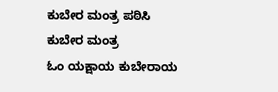ಕುಬೇರ ಮಂತ್ರ ಪಠಿಸಿ
ಕುಬೇರ ಮಂತ್ರ
ಓಂ ಯಕ್ಷಾಯ ಕುಬೇರಾಯ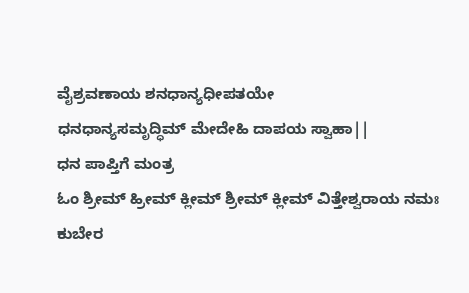ವೈಶ್ರವಣಾಯ ಶನಧಾನ್ಯಧೀಪತಯೇ
ಧನಧಾನ್ಯಸಮೃದ್ಧಿಮ್ ಮೇದೇಹಿ ದಾಪಯ ಸ್ವಾಹಾ||
ಧನ ಪಾಪ್ತಿಗೆ ಮಂತ್ರ
ಓಂ ಶ್ರೀಮ್ ಹ್ರೀಮ್ ಕ್ಲೀಮ್ ಶ್ರೀಮ್ ಕ್ಲೀಮ್ ವಿತ್ತೇಶ್ವರಾಯ ನಮಃ
ಕುಬೇರ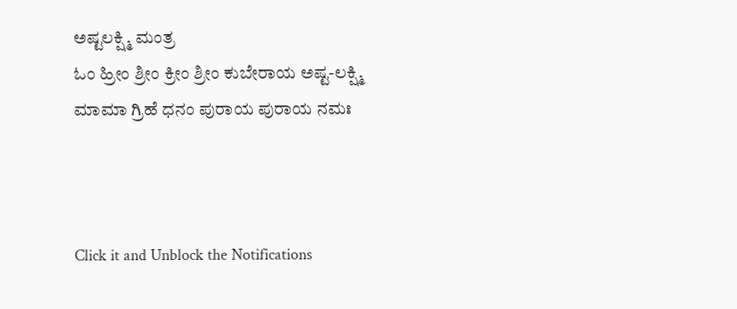ಅಷ್ಟಲಕ್ಷ್ಮಿ ಮಂತ್ರ
ಓಂ ಹ್ರೀಂ ಶ್ರೀಂ ಕ್ರೀಂ ಶ್ರೀಂ ಕುಬೇರಾಯ ಅಷ್ಟ-ಲಕ್ಷ್ಮಿ
ಮಾಮಾ ಗ್ರಿಹೆ ಧನಂ ಪುರಾಯ ಪುರಾಯ ನಮಃ



Click it and Unblock the Notifications